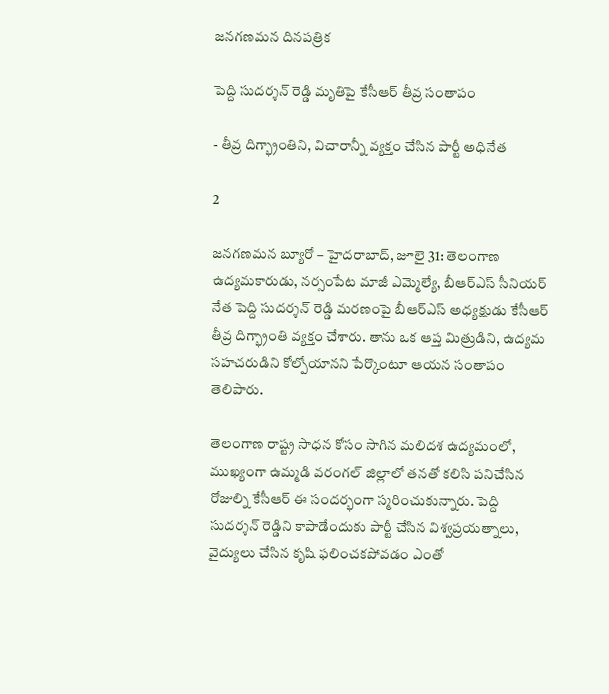జనగణమన దినపత్రిక

పెద్ది సుదర్శన్ రెడ్డి మృతిపై కేసీఆర్ తీవ్ర సంతాపం

- తీవ్ర దిగ్భ్రాంతిని, విచారాన్నీ వ్యక్తం చేసిన పార్టీ అధినేత

2

జనగణమన బ్యూరో – హైదరాబాద్, జూలై 31: తెలంగాణ ఉద్యమకారుడు, నర్సంపేట మాజీ ఎమ్మెల్యే, బీఆర్ఎస్ సీనియర్ నేత పెద్ది సుదర్శన్ రెడ్డి మరణంపై బీఆర్ఎస్ అధ్యక్షుడు కేసీఆర్ తీవ్ర దిగ్భ్రాంతి వ్యక్తం చేశారు. తాను ఒక ఆప్త మిత్రుడిని, ఉద్యమ సహచరుడిని కోల్పోయానని పేర్కొంటూ ఆయన సంతాపం తెలిపారు.

తెలంగాణ రాష్ట్ర సాధన కోసం సాగిన మలిదశ ఉద్యమంలో, ముఖ్యంగా ఉమ్మడి వరంగల్ జిల్లాలో తనతో కలిసి పనిచేసిన రోజుల్ని కేసీఆర్ ఈ సందర్భంగా స్మరించుకున్నారు. పెద్ది సుదర్శన్ రెడ్డిని కాపాడేందుకు పార్టీ చేసిన విశ్వప్రయత్నాలు, వైద్యులు చేసిన కృషి ఫలించకపోవడం ఎంతో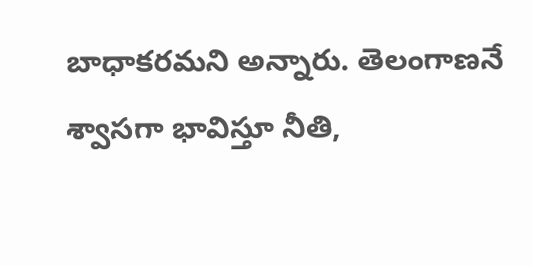బాధాకరమని అన్నారు. తెలంగాణనే శ్వాసగా భావిస్తూ నీతి,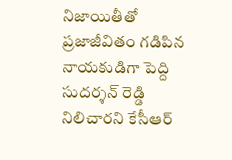నిజాయితీతో ప్రజాజీవితం గడిపిన నాయకుడిగా పెద్ది సుదర్శన్ రెడ్డి నిలిచారని కేసీఆర్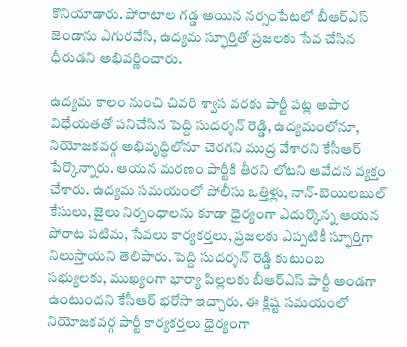కొనియాడారు. పోరాటాల గడ్డ అయిన నర్సంపేటలో బీఆర్ఎస్ జెండాను ఎగురవేసి, ఉద్యమ స్ఫూర్తితో ప్రజలకు సేవ చేసిన ధీరుడని అభివర్ణించారు.

ఉద్యమ కాలం నుంచి చివరి శ్వాస వరకు పార్టీ పట్ల అపార విధేయతతో పనిచేసిన పెద్ది సుదర్శన్ రెడ్డి, ఉద్యమంలోనూ, నియోజకవర్గ అభివృద్ధిలోనూ చెరగని ముద్ర వేశారని కేసీఆర్ పేర్కొన్నారు. ఆయన మరణం పార్టీకి తీరని లోటని ఆవేదన వ్యక్తం చేశారు. ఉద్యమ సమయంలో పోలీసు ఒత్తిళ్లు, నాన్-బెయిలబుల్ కేసులు, జైలు నిర్బంధాలను కూడా ధైర్యంగా ఎదుర్కొన్న ఆయన పోరాట పటిమ, సేవలు కార్యకర్తలు, ప్రజలకు ఎప్పటికీ స్ఫూర్తిగా నిలుస్తాయని తెలిపారు. పెద్ది సుదర్శన్ రెడ్డి కుటుంబ సభ్యులకు, ముఖ్యంగా భార్యా పిల్లలకు బీఆర్ఎస్ పార్టీ అండగా ఉంటుందని కేసీఆర్ భరోసా ఇచ్చారు. ఈ క్లిష్ట సమయంలో నియోజకవర్గ పార్టీ కార్యకర్తలు ధైర్యంగా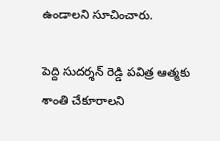ఉండాలని సూచించారు.

పెద్ది సుదర్శన్ రెడ్డి పవిత్ర ఆత్మకు శాంతి చేకూరాలని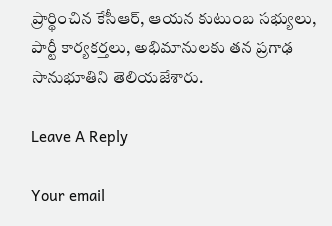ప్రార్థించిన కేసీఆర్, ఆయన కుటుంబ సభ్యులు, పార్టీ కార్యకర్తలు, అభిమానులకు తన ప్రగాఢ సానుభూతిని తెలియజేశారు.

Leave A Reply

Your email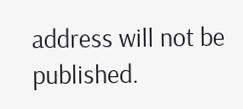address will not be published.